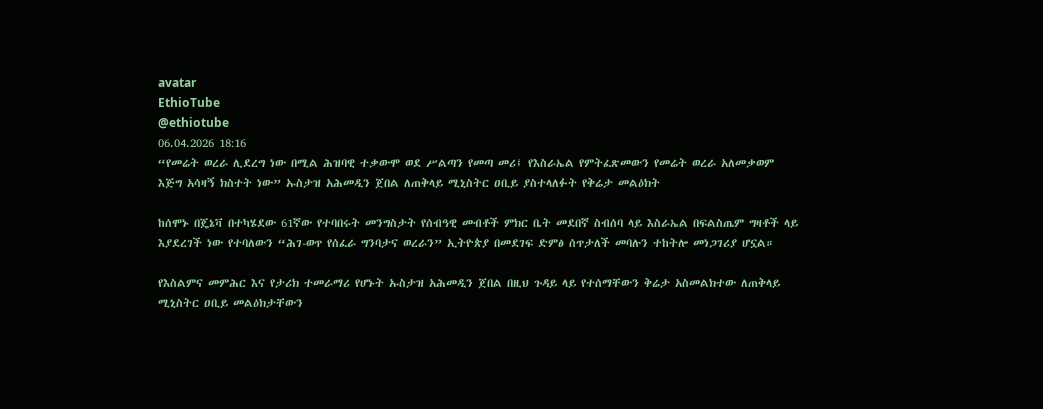avatar
EthioTube
@ethiotube
06.04.2026 18:16
“የመሬት ወረራ ሊደረግ ነው በሚል ሕዝባዊ ተቃውሞ ወደ ሥልጣን የመጣ መሪ፤ የእስራኤል የምትፈጽመውን የመሬት ወረራ አለመቃወም እጅግ አሳዛኝ ክስተት ነው” ኡስታዝ አሕመዲን ጀበል ለጠቅላይ ሚኒስትር ዐቢይ ያስተላለፉት የቅሬታ መልዕክት

ከሰሞኑ በጄኔቫ በተካሄደው 61ኛው የተባበሩት መንግስታት የሰብዓዊ መብቶች ምክር ቤት መደበኛ ስብሰባ ላይ እስራኤል በፍልስጤም ግዛቶች ላይ እያደረገች ነው የተባለውን “ሕገ-ወጥ የሰፈራ ግንባታና ወረራን” ኢትዮጵያ በመደገፍ ድምፅ ሰጥታለች መባሉን ተከትሎ መነጋገሪያ ሆኗል።

የእስልምና መምሕር እና የታሪክ ተመራማሪ የሆኑት ኡስታዝ አሕመዲን ጀበል በዚህ ጉዳይ ላይ የተሰማቸውን ቅሬታ አስመልክተው ለጠቅላይ ሚኒስትር ዐቢይ መልዕክታቸውን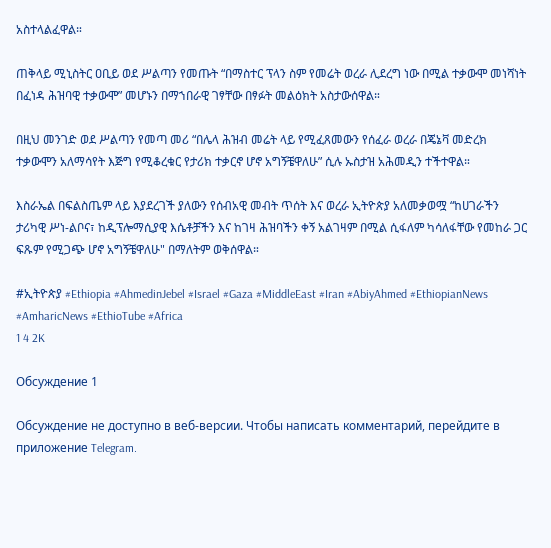አስተላልፈዋል።

ጠቅላይ ሚኒስትር ዐቢይ ወደ ሥልጣን የመጡት “በማስተር ፕላን ስም የመሬት ወረራ ሊደረግ ነው በሚል ተቃውሞ መነሻነት በፈነዳ ሕዝባዊ ተቃውሞ” መሆኑን በማኀበራዊ ገፃቸው በፃፉት መልዕክት አስታውሰዋል።

በዚህ መንገድ ወደ ሥልጣን የመጣ መሪ “በሌላ ሕዝብ መሬት ላይ የሚፈጸመውን የሰፈራ ወረራ በጄኔቫ መድረክ ተቃውሞን አለማሳየት እጅግ የሚቆረቁር የታሪክ ተቃርኖ ሆኖ አግኝቼዋለሁ” ሲሉ ኡስታዝ አሕመዲን ተችተዋል።

እስራኤል በፍልስጤም ላይ እያደረገች ያለውን የሰብአዊ መብት ጥሰት እና ወረራ ኢትዮጵያ አለመቃወሟ “ከሀገራችን ታሪካዊ ሥነ-ልቦና፣ ከዲፕሎማሲያዊ እሴቶቻችን እና ከገዛ ሕዝባችን ቀኝ አልገዛም በሚል ሲፋለም ካሳለፋቸው የመከራ ጋር ፍጹም የሚጋጭ ሆኖ አግኝቼዋለሁ" በማለትም ወቅሰዋል።

#ኢትዮጵያ #Ethiopia #AhmedinJebel #Israel #Gaza #MiddleEast #Iran #AbiyAhmed #EthiopianNews #AmharicNews #EthioTube #Africa
1 4 2K

Обсуждение 1

Обсуждение не доступно в веб-версии. Чтобы написать комментарий, перейдите в приложение Telegram.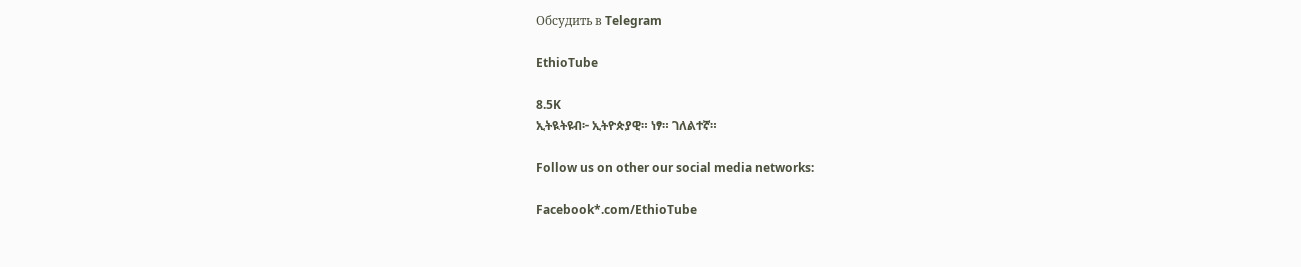Обсудить в Telegram

EthioTube

8.5K
ኢትዪትዩብ፦ ኢትዮጵያዊ። ነፃ። ገለልተኛ።

Follow us on other our social media networks:

Facebook*.com/EthioTube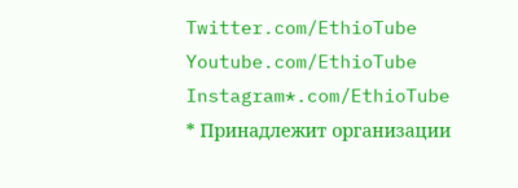Twitter.com/EthioTube
Youtube.com/EthioTube
Instagram*.com/EthioTube
* Принадлежит организации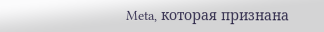Meta, которая признана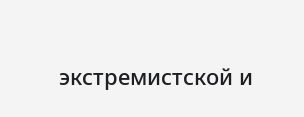экстремистской и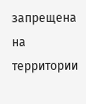запрещена на территории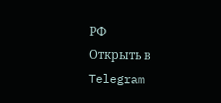РФ
Открыть в Telegram